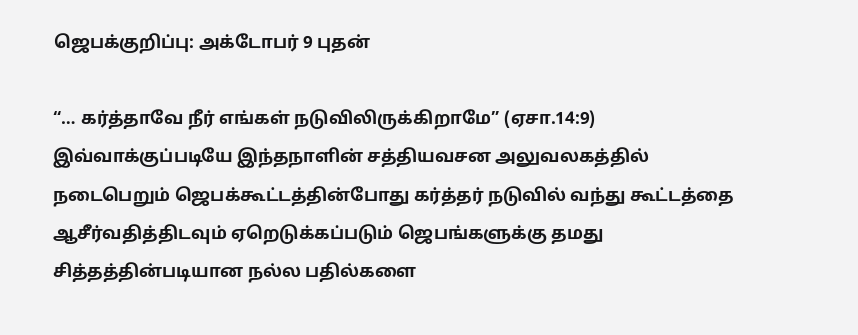ஜெபக்குறிப்பு: அக்டோபர் 9 புதன்

“… கர்த்தாவே நீர் எங்கள் நடுவிலிருக்கிறாமே” (ஏசா.14:9) இவ்வாக்குப்படியே இந்தநாளின் சத்தியவசன அலுவலகத்தில் நடைபெறும் ஜெபக்கூட்டத்தின்போது கர்த்தர் நடுவில் வந்து கூட்டத்தை ஆசீர்வதித்திடவும் ஏறெடுக்கப்படும் ஜெபங்களுக்கு தமது சித்தத்தின்படியான நல்ல பதில்களை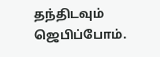தந்திடவும் ஜெபிப்போம்.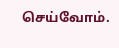செய்வோம்.